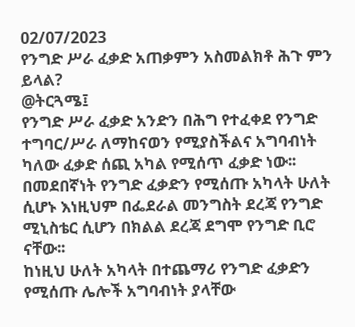02/07/2023
የንግድ ሥራ ፈቃድ አጠቃምን አስመልክቶ ሕጉ ምን ይላል?
@ትርጓሜ፤
የንግድ ሥራ ፈቃድ አንድን በሕግ የተፈቀደ የንግድ ተግባር/ሥራ ለማከናወን የሚያስችልና አግባብነት ካለው ፈቃድ ሰጪ አካል የሚሰጥ ፈቃድ ነው፡፡ በመደበኛነት የንግድ ፈቃድን የሚሰጡ አካላት ሁለት ሲሆኑ እነዚህም በፌደራል መንግስት ደረጃ የንግድ ሚኒስቴር ሲሆን በክልል ደረጃ ደግሞ የንግድ ቢሮ ናቸው፡፡
ከነዚህ ሁለት አካላት በተጨማሪ የንግድ ፈቃድን የሚሰጡ ሌሎች አግባብነት ያላቸው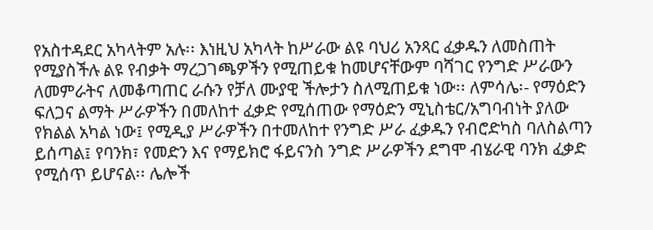የአስተዳደር አካላትም አሉ፡፡ እነዚህ አካላት ከሥራው ልዩ ባህሪ አንጻር ፈቃዱን ለመስጠት የሚያስችሉ ልዩ የብቃት ማረጋገጫዎችን የሚጠይቁ ከመሆናቸውም ባሻገር የንግድ ሥራውን ለመምራትና ለመቆጣጠር ራሱን የቻለ ሙያዊ ችሎታን ስለሚጠይቁ ነው፡፡ ለምሳሌ፡- የማዕድን ፍለጋና ልማት ሥራዎችን በመለከተ ፈቃድ የሚሰጠው የማዕድን ሚኒስቴር/አግባብነት ያለው የክልል አካል ነው፤ የሚዲያ ሥራዎችን በተመለከተ የንግድ ሥራ ፈቃዱን የብሮድካስ ባለስልጣን ይሰጣል፤ የባንክ፣ የመድን እና የማይክሮ ፋይናንስ ንግድ ሥራዎችን ደግሞ ብሄራዊ ባንክ ፈቃድ የሚሰጥ ይሆናል፡፡ ሌሎች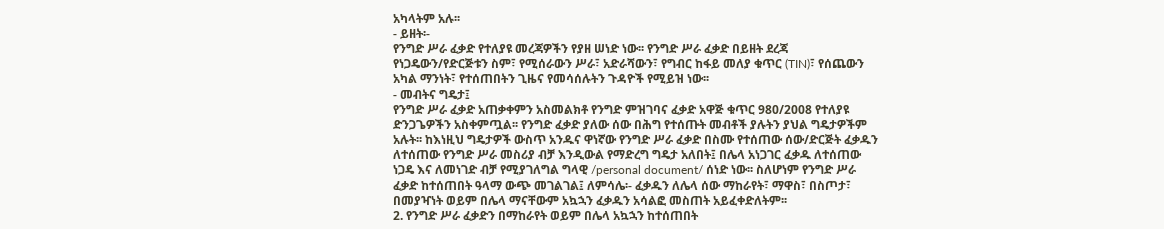አካላትም አሉ፡፡
- ይዘት፡-
የንግድ ሥራ ፈቃድ የተለያዩ መረጃዎችን የያዘ ሠነድ ነው፡፡ የንግድ ሥራ ፈቃድ በይዘት ደረጃ የነጋዴውን/የድርጅቱን ስም፣ የሚሰራውን ሥራ፣ አድራሻውን፣ የግብር ከፋይ መለያ ቁጥር (TIN)፣ የሰጨውን አካል ማንነት፣ የተሰጠበትን ጊዜና የመሳሰሉትን ጉዳዮች የሚይዝ ነው፡፡
- መብትና ግዴታ፤
የንግድ ሥራ ፈቃድ አጠቃቀምን አስመልክቶ የንግድ ምዝገባና ፈቃድ አዋጅ ቁጥር 980/2008 የተለያዩ ድንጋጌዎችን አስቀምጧል፡፡ የንግድ ፈቃድ ያለው ሰው በሕግ የተሰጡት መብቶች ያሉትን ያህል ግዴታዎችም አሉት፡፡ ከእነዚህ ግዴታዎች ውስጥ አንዱና ዋነኛው የንግድ ሥራ ፈቃድ በስሙ የተሰጠው ሰው/ድርጅት ፈቃዱን ለተሰጠው የንግድ ሥራ መስሪያ ብቻ እንዲውል የማድረግ ግዴታ አለበት፤ በሌላ አነጋገር ፈቃዱ ለተሰጠው ነጋዴ እና ለመነገድ ብቻ የሚያገለግል ግላዊ /personal document/ ሰነድ ነው፡፡ ስለሆነም የንግድ ሥራ ፈቃድ ከተሰጠበት ዓላማ ውጭ መገልገል፤ ለምሳሌ፡- ፈቃዱን ለሌላ ሰው ማከራየት፣ ማዋስ፣ በስጦታ፣ በመያዣነት ወይም በሌላ ማናቸውም አኳኋን ፈቃዱን አሳልፎ መስጠት አይፈቀድለትም፡፡
2. የንግድ ሥራ ፈቃድን በማከራየት ወይም በሌላ አኳኋን ከተሰጠበት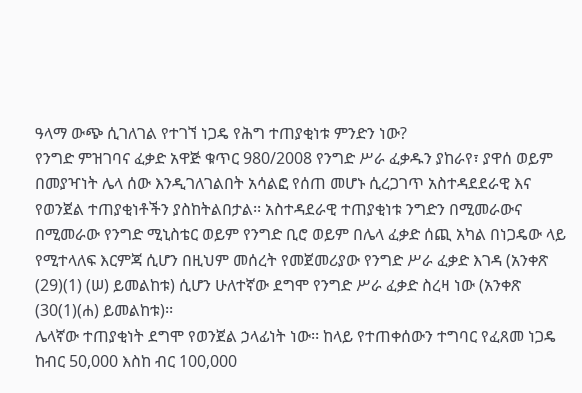ዓላማ ውጭ ሲገለገል የተገኘ ነጋዴ የሕግ ተጠያቂነቱ ምንድን ነው?
የንግድ ምዝገባና ፈቃድ አዋጅ ቁጥር 980/2008 የንግድ ሥራ ፈቃዱን ያከራየ፣ ያዋሰ ወይም በመያዣነት ሌላ ሰው እንዲገለገልበት አሳልፎ የሰጠ መሆኑ ሲረጋገጥ አስተዳደደራዊ እና የወንጀል ተጠያቂነቶችን ያስከትልበታል፡፡ አስተዳደራዊ ተጠያቂነቱ ንግድን በሚመራውና በሚመራው የንግድ ሚኒስቴር ወይም የንግድ ቢሮ ወይም በሌላ ፈቃድ ሰጪ አካል በነጋዴው ላይ የሚተላለፍ እርምጃ ሲሆን በዚህም መሰረት የመጀመሪያው የንግድ ሥራ ፈቃድ እገዳ (አንቀጽ (29)(1) (ሠ) ይመልከቱ) ሲሆን ሁለተኛው ደግሞ የንግድ ሥራ ፈቃድ ስረዛ ነው (አንቀጽ (30(1)(ሐ) ይመልከቱ)፡፡
ሌላኛው ተጠያቂነት ደግሞ የወንጀል ኃላፊነት ነው፡፡ ከላይ የተጠቀሰውን ተግባር የፈጸመ ነጋዴ ከብር 50,000 እስከ ብር 100,000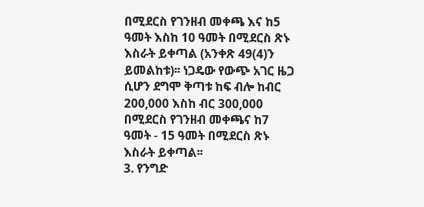በሚደርስ የገንዘብ መቀጫ እና ከ5 ዓመት እስከ 10 ዓመት በሚደርስ ጽኑ እስራት ይቀጣል (አንቀጽ 49(4)ን ይመልከቱ)፡፡ ነጋዴው የውጭ አገር ዜጋ ሲሆን ደግሞ ቅጣቱ ከፍ ብሎ ከብር 200,000 እስከ ብር 300,000 በሚደርስ የገንዘብ መቀጫና ከ7 ዓመት - 15 ዓመት በሚደርስ ጽኑ እስራት ይቀጣል፡፡
3. የንግድ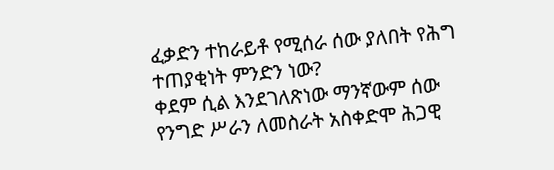ፈቃድን ተከራይቶ የሚሰራ ሰው ያለበት የሕግ ተጠያቂነት ምንድን ነው?
ቀደም ሲል እንደገለጽነው ማንኛውም ሰው የንግድ ሥራን ለመስራት አስቀድሞ ሕጋዊ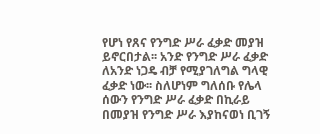የሆነ የጸና የንግድ ሥራ ፈቃድ መያዝ ይኖርበታል፡፡ አንድ የንግድ ሥራ ፈቃድ ለአንድ ነጋዴ ብቻ የሚያገለግል ግላዊ ፈቃድ ነው፡፡ ስለሆነም ግለሰቡ የሌላ ሰውን የንግድ ሥራ ፈቃድ በኪራይ በመያዝ የንግድ ሥራ እያከናወነ ቢገኝ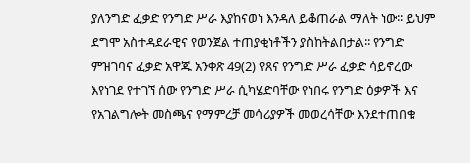ያለንግድ ፈቃድ የንግድ ሥራ እያከናወነ እንዳለ ይቆጠራል ማለት ነው፡፡ ይህም ደግሞ አስተዳደራዊና የወንጀል ተጠያቂነቶችን ያስከትልበታል፡፡ የንግድ ምዝገባና ፈቃድ አዋጁ አንቀጽ 49(2) የጸና የንግድ ሥራ ፈቃድ ሳይኖረው እየነገደ የተገኘ ሰው የንግድ ሥራ ሲካሄድባቸው የነበሩ የንግድ ዕቃዎች እና የአገልግሎት መስጫና የማምረቻ መሳሪያዎች መወረሳቸው እንደተጠበቁ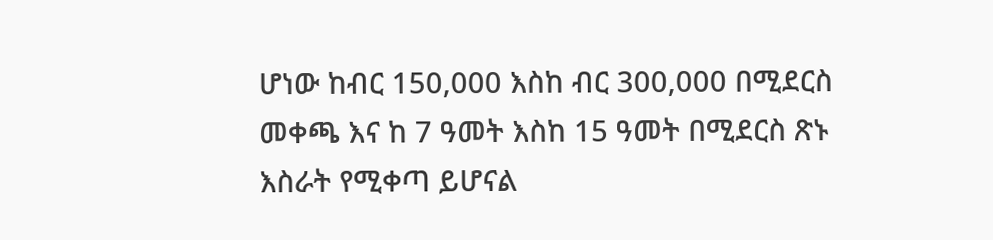ሆነው ከብር 150,000 እስከ ብር 300,000 በሚደርስ መቀጫ እና ከ 7 ዓመት እስከ 15 ዓመት በሚደርስ ጽኑ እስራት የሚቀጣ ይሆናል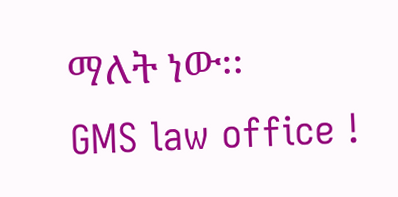ማለት ነው፡፡
GMS law office !